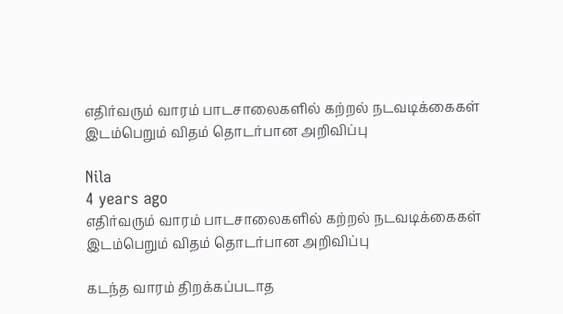எதிர்வரும் வாரம் பாடசாலைகளில் கற்றல் நடவடிக்கைகள் இடம்பெறும் விதம் தொடர்பான அறிவிப்பு

Nila
4 years ago
எதிர்வரும் வாரம் பாடசாலைகளில் கற்றல் நடவடிக்கைகள் இடம்பெறும் விதம் தொடர்பான அறிவிப்பு

கடந்த வாரம் திறக்கப்படாத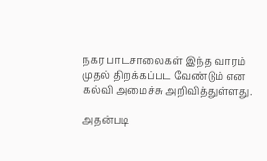நகர பாடசாலைகள் இந்த வாரம் முதல் திறக்கப்பட வேண்டும் என கல்வி அமைச்சு அறிவித்துள்ளது.

அதன்படி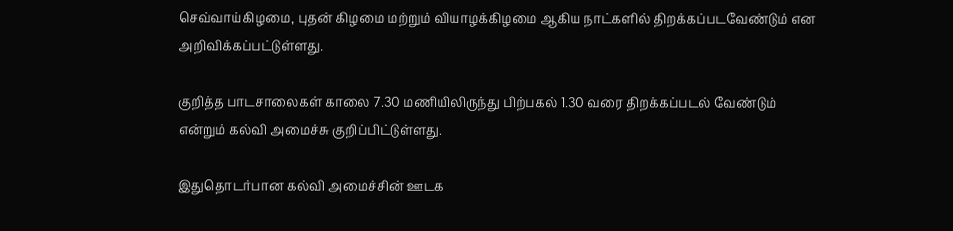செவ்வாய்கிழமை, புதன் கிழமை மற்றும் வியாழக்கிழமை ஆகிய நாட்களில் திறக்கப்படவேண்டும் என அறிவிக்கப்பட்டுள்ளது.

குறித்த பாடசாலைகள் காலை 7.30 மணியிலிருந்து பிற்பகல் 1.30 வரை திறக்கப்படல் வேண்டும் என்றும் கல்வி அமைச்சு குறிப்பிட்டுள்ளது.

இதுதொடர்பான கல்வி அமைச்சின் ஊடக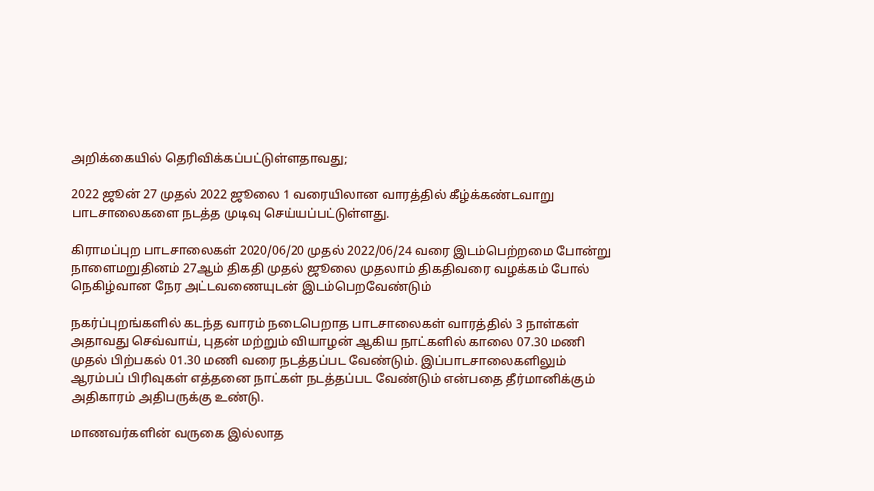அறிக்கையில் தெரிவிக்கப்பட்டுள்ளதாவது;

2022 ஜூன் 27 முதல் 2022 ஜூலை 1 வரையிலான வாரத்தில் கீழ்க்கண்டவாறு பாடசாலைகளை நடத்த முடிவு செய்யப்பட்டுள்ளது.

கிராமப்புற பாடசாலைகள் 2020/06/20 முதல் 2022/06/24 வரை இடம்பெற்றமை போன்று நாளைமறுதினம் 27ஆம் திகதி முதல் ஜூலை முதலாம் திகதிவரை வழக்கம் போல் நெகிழ்வான நேர அட்டவணையுடன் இடம்பெறவேண்டும்

நகர்ப்புறங்களில் கடந்த வாரம் நடைபெறாத பாடசாலைகள் வாரத்தில் 3 நாள்கள் அதாவது செவ்வாய், புதன் மற்றும் வியாழன் ஆகிய நாட்களில் காலை 07.30 மணி முதல் பிற்பகல் 01.30 மணி வரை நடத்தப்பட வேண்டும். இப்பாடசாலைகளிலும் ஆரம்பப் பிரிவுகள் எத்தனை நாட்கள் நடத்தப்பட வேண்டும் என்பதை தீர்மானிக்கும் அதிகாரம் அதிபருக்கு உண்டு.

மாணவர்களின் வருகை இல்லாத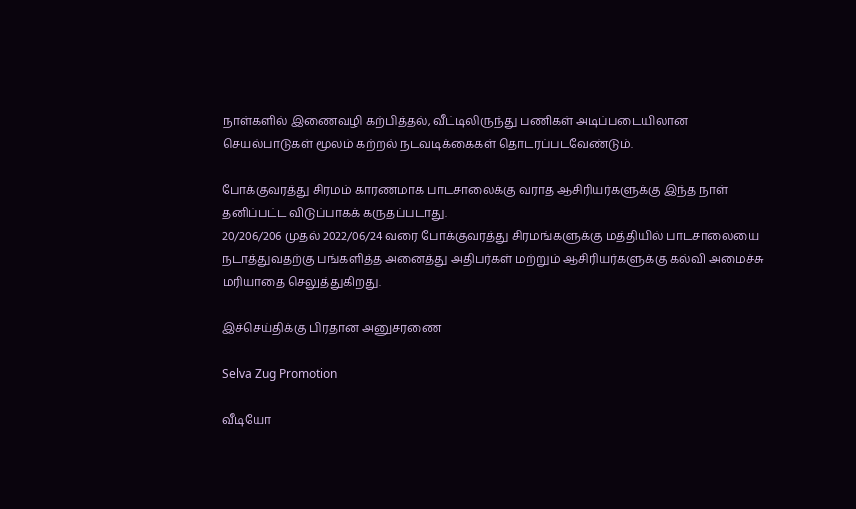நாள்களில் இணைவழி கற்பித்தல், வீட்டிலிருந்து பணிகள் அடிப்படையிலான செயல்பாடுகள் மூலம் கற்றல் நடவடிக்கைகள் தொடரப்படவேண்டும்.

போக்குவரத்து சிரமம் காரணமாக பாடசாலைக்கு வராத ஆசிரியர்களுக்கு இந்த நாள் தனிப்பட்ட விடுப்பாகக் கருதப்படாது.
20/206/206 முதல் 2022/06/24 வரை போக்குவரத்து சிரமங்களுக்கு மத்தியில் பாடசாலையை நடாத்துவதற்கு பங்களித்த அனைத்து அதிபர்கள் மற்றும் ஆசிரியர்களுக்கு கல்வி அமைச்சு மரியாதை செலுத்துகிறது.

இச்செய்திக்கு பிரதான அனுசரணை

Selva Zug Promotion

வீடியோ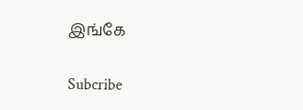இங்கே

Subcribe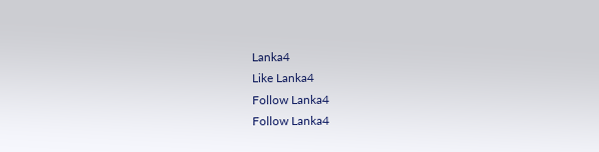Lanka4
Like Lanka4
Follow Lanka4
Follow Lanka4